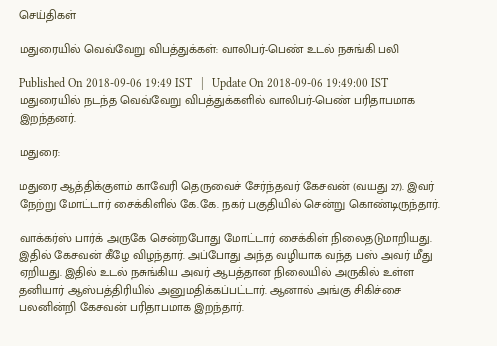செய்திகள்

மதுரையில் வெவ்வேறு விபத்துக்கள்: வாலிபர்-பெண் உடல் நசுங்கி பலி

Published On 2018-09-06 19:49 IST   |   Update On 2018-09-06 19:49:00 IST
மதுரையில் நடந்த வெவ்வேறு விபத்துக்களில் வாலிபர்-பெண் பரிதாபமாக இறந்தனர்.

மதுரை:

மதுரை ஆத்திக்குளம் காவேரி தெருவைச் சேர்ந்தவர் கேசவன் (வயது 27). இவர் நேற்று மோட்டார் சைக்கிளில் கே.கே. நகர் பகுதியில் சென்று கொண்டிருந்தார்.

வாக்கர்ஸ் பார்க் அருகே சென்றபோது மோட்டார் சைக்கிள் நிலைதடுமாறியது. இதில் கேசவன் கீழே விழந்தார். அப்போது அந்த வழியாக வந்த பஸ் அவர் மீது ஏறியது. இதில் உடல் நசுங்கிய அவர் ஆபத்தான நிலையில் அருகில் உள்ள தனியார் ஆஸ்பத்திரியில் அனுமதிக்கப்பட்டார். ஆனால் அங்கு சிகிச்சை பலனின்றி கேசவன் பரிதாபமாக இறந்தார்.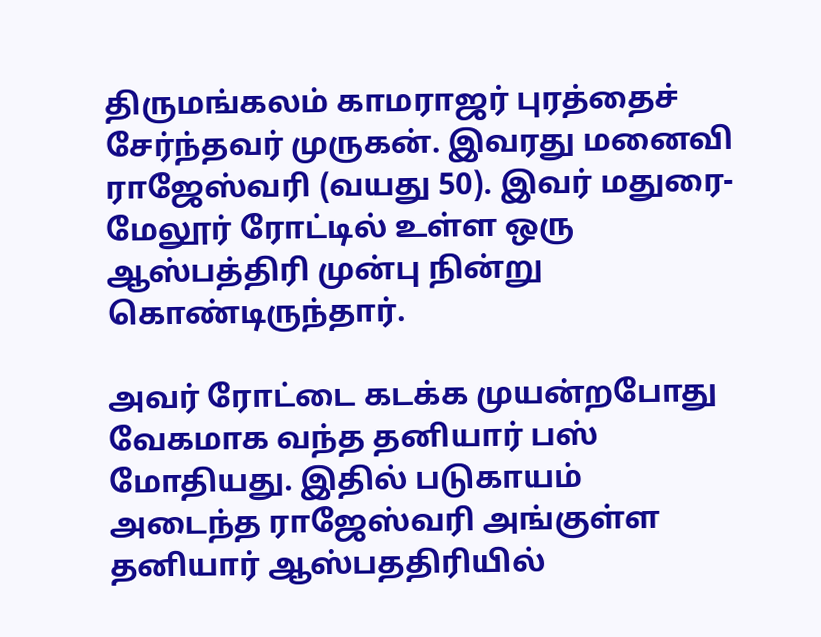திருமங்கலம் காமராஜர் புரத்தைச் சேர்ந்தவர் முருகன். இவரது மனைவி ராஜேஸ்வரி (வயது 50). இவர் மதுரை-மேலூர் ரோட்டில் உள்ள ஒரு ஆஸ்பத்திரி முன்பு நின்று கொண்டிருந்தார்.

அவர் ரோட்டை கடக்க முயன்றபோது வேகமாக வந்த தனியார் பஸ் மோதியது. இதில் படுகாயம் அடைந்த ராஜேஸ்வரி அங்குள்ள தனியார் ஆஸ்பததிரியில்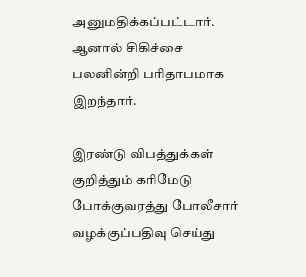அனுமதிக்கப்பட்டார். ஆனால் சிகிச்சை பலனின்றி பரிதாபமாக இறந்தார்.

இரண்டு விபத்துக்கள் குறித்தும் கரிமேடு போக்குவரத்து போலீசார் வழக்குப்பதிவு செய்து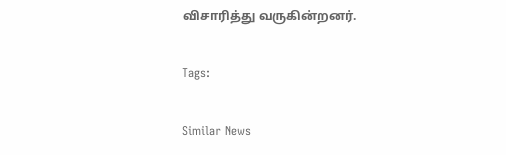விசாரித்து வருகின்றனர்.

Tags:

Similar News